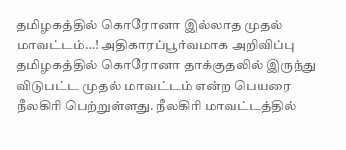தமிழகத்தில் கொரோனா இல்லாத முதல் மாவட்டம்…! அதிகாரப்பூர்வமாக அறிவிப்பு
தமிழகத்தில் கொரோனா தாக்குதலில் இருந்து விடுபட்ட முதல் மாவட்டம் என்ற பெயரை நீலகிரி பெற்றுள்ளது. நீலகிரி மாவட்டத்தில்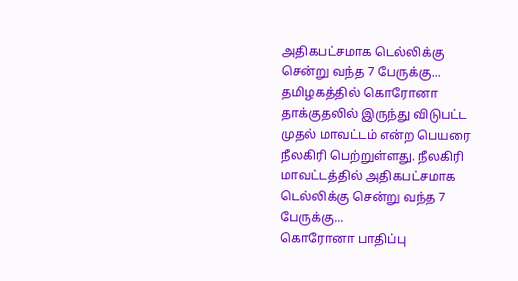அதிகபட்சமாக டெல்லிக்கு சென்று வந்த 7 பேருக்கு...
தமிழகத்தில் கொரோனா தாக்குதலில் இருந்து விடுபட்ட முதல் மாவட்டம் என்ற பெயரை நீலகிரி பெற்றுள்ளது. நீலகிரி மாவட்டத்தில் அதிகபட்சமாக டெல்லிக்கு சென்று வந்த 7 பேருக்கு...
கொரோனா பாதிப்பு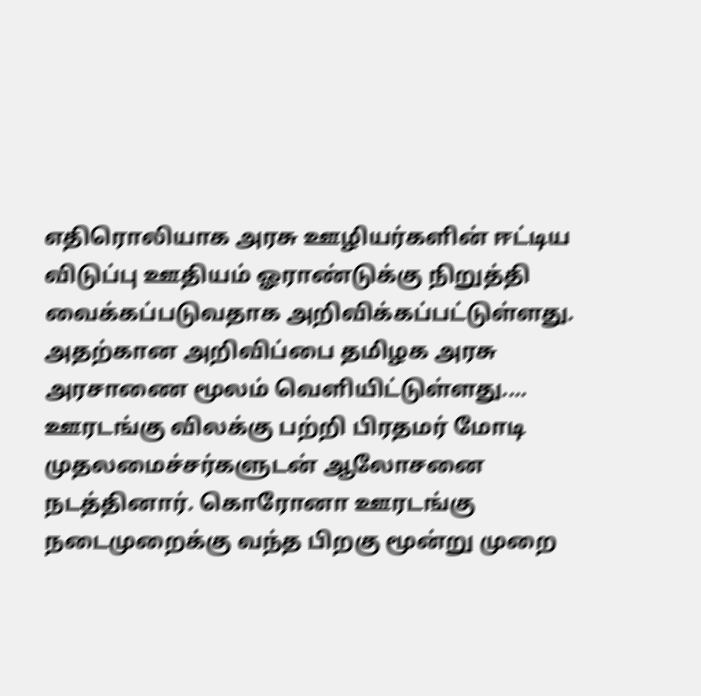எதிரொலியாக அரசு ஊழியர்களின் ஈட்டிய விடுப்பு ஊதியம் ஓராண்டுக்கு நிறுத்தி வைக்கப்படுவதாக அறிவிக்கப்பட்டுள்ளது. அதற்கான அறிவிப்பை தமிழக அரசு அரசாணை மூலம் வெளியிட்டுள்ளது....
ஊரடங்கு விலக்கு பற்றி பிரதமர் மோடி முதலமைச்சர்களுடன் ஆலோசனை நடத்தினார். கொரோனா ஊரடங்கு நடைமுறைக்கு வந்த பிறகு மூன்று முறை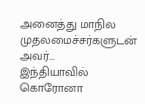அனைத்து மாநில முதலமைச்சர்களுடன் அவர்...
இந்தியாவில் கொரோனா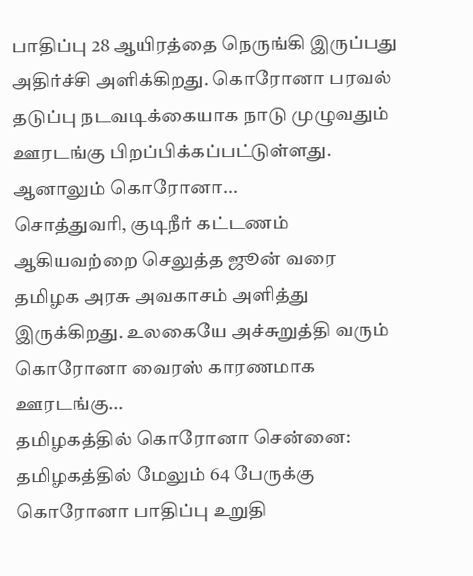பாதிப்பு 28 ஆயிரத்தை நெருங்கி இருப்பது அதிர்ச்சி அளிக்கிறது. கொரோனா பரவல் தடுப்பு நடவடிக்கையாக நாடு முழுவதும் ஊரடங்கு பிறப்பிக்கப்பட்டுள்ளது. ஆனாலும் கொரோனா...
சொத்துவரி, குடிநீர் கட்டணம் ஆகியவற்றை செலுத்த ஜூன் வரை தமிழக அரசு அவகாசம் அளித்து இருக்கிறது. உலகையே அச்சுறுத்தி வரும் கொரோனா வைரஸ் காரணமாக ஊரடங்கு...
தமிழகத்தில் கொரோனா சென்னை: தமிழகத்தில் மேலும் 64 பேருக்கு கொரோனா பாதிப்பு உறுதி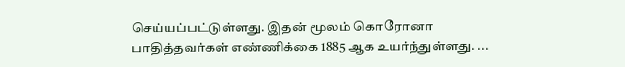செய்யப்பட்டுள்ளது. இதன் மூலம் கொரோனா பாதித்தவர்கள் எண்ணிக்கை 1885 ஆக உயர்ந்துள்ளது. ...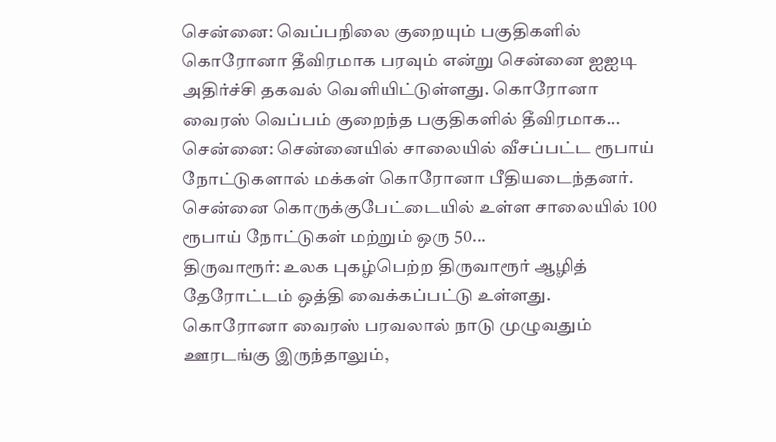சென்னை: வெப்பநிலை குறையும் பகுதிகளில் கொரோனா தீவிரமாக பரவும் என்று சென்னை ஐஐடி அதிர்ச்சி தகவல் வெளியிட்டுள்ளது. கொரோனா வைரஸ் வெப்பம் குறைந்த பகுதிகளில் தீவிரமாக...
சென்னை: சென்னையில் சாலையில் வீசப்பட்ட ரூபாய் நோட்டுகளால் மக்கள் கொரோனா பீதியடைந்தனர். சென்னை கொருக்குபேட்டையில் உள்ள சாலையில் 100 ரூபாய் நோட்டுகள் மற்றும் ஒரு 50...
திருவாரூர்: உலக புகழ்பெற்ற திருவாரூர் ஆழித் தேரோட்டம் ஒத்தி வைக்கப்பட்டு உள்ளது. கொரோனா வைரஸ் பரவலால் நாடு முழுவதும் ஊரடங்கு இருந்தாலும்,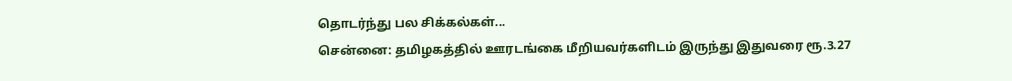தொடர்ந்து பல சிக்கல்கள்...
சென்னை: தமிழகத்தில் ஊரடங்கை மீறியவர்களிடம் இருந்து இதுவரை ரூ.3.27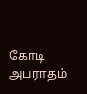கோடி அபராதம்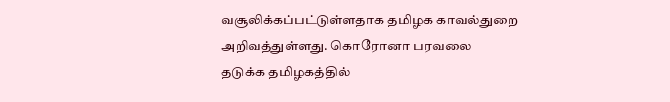வசூலிக்கப்பட்டுள்ளதாக தமிழக காவல்துறை அறிவத்துள்ளது. கொரோனா பரவலை தடுக்க தமிழகத்தில்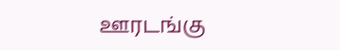ஊரடங்கு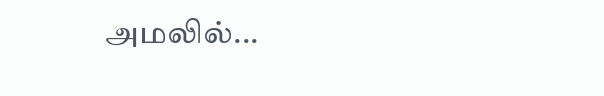அமலில்...